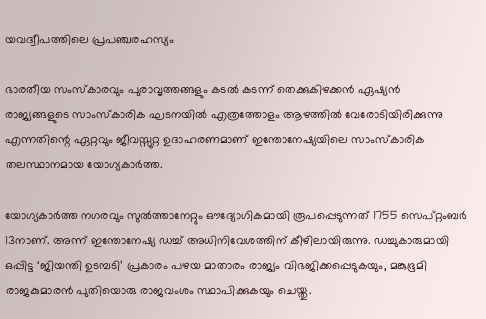യവദ്വീപത്തിലെ പ്രപഞ്ചരഹസ്യം

ഭാരതീയ സംസ്കാരവും പുരാവൃത്തങ്ങളും കടൽ കടന്ന് തെക്കുകിഴക്കൻ ഏഷ്യൻ രാജ്യങ്ങളുടെ സാംസ്കാരിക ഘടനയിൽ എത്രത്തോളം ആഴത്തിൽ വേരോടിയിരിക്കുന്നു എന്നതിന്റെ ഏറ്റവും ജീവസ്സുറ്റ ഉദാഹരണമാണ് ഇന്തോനേഷ്യയിലെ സാംസ്കാരിക തലസ്ഥാനമായ യോഗ്യകാർത്ത.

യോഗ്യകാർത്ത നഗരവും സുൽത്താനേറ്റും ഔദ്യോഗികമായി രൂപപ്പെടുന്നത് 1755 സെപ്റ്റംബർ 13നാണ്. അന്ന് ഇന്തോനേഷ്യ ഡച്ച് അധിനിവേശത്തിന് കീഴിലായിരുന്നു. ഡച്ചുകാരുമായി ഒപ്പിട്ട ‘ജിയന്തി ഉടമ്പടി’ പ്രകാരം പഴയ മാതാരം രാജ്യം വിഭജിക്കപ്പെടുകയും, മങ്കുഭൂമി രാജകുമാരൻ പുതിയൊരു രാജവംശം സ്ഥാപിക്കുകയും ചെയ്തു.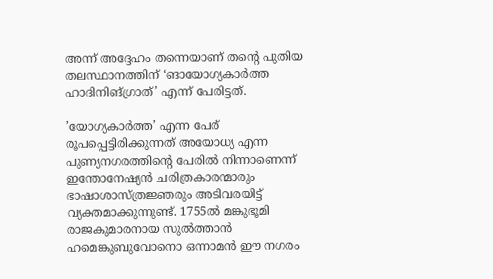അന്ന് അദ്ദേഹം തന്നെയാണ് തന്റെ പുതിയ തലസ്ഥാനത്തിന് ‘ങായോഗ്യകാർത്ത ഹാദിനിങ്ഗ്രാത്’ എന്ന് പേരിട്ടത്.

’യോഗ്യകാർത്ത’ എന്ന പേര് രൂപപ്പെട്ടിരിക്കുന്നത് അയോധ്യ എന്ന പുണ്യനഗരത്തിന്റെ പേരിൽ നിന്നാണെന്ന് ഇന്തോനേഷ്യൻ ചരിത്രകാരന്മാരും ഭാഷാശാസ്ത്രജ്ഞരും അടിവരയിട്ട് വ്യക്തമാക്കുന്നുണ്ട്. 1755ൽ മങ്കുഭൂമി രാജകുമാരനായ സുൽത്താൻ ഹമെങ്കുബുവോനൊ ഒന്നാമൻ ഈ നഗരം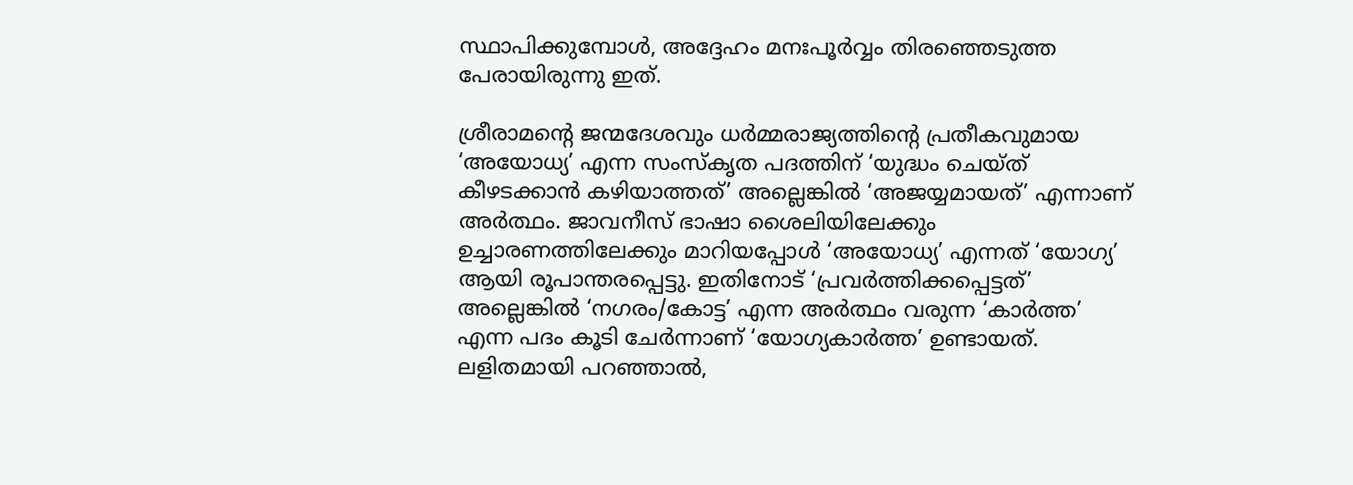സ്ഥാപിക്കുമ്പോൾ, അദ്ദേഹം മനഃപൂർവ്വം തിരഞ്ഞെടുത്ത പേരായിരുന്നു ഇത്.

ശ്രീരാമന്റെ ജന്മദേശവും ധർമ്മരാജ്യത്തിന്റെ പ്രതീകവുമായ ‘അയോധ്യ’ എന്ന സംസ്‌കൃത പദത്തിന് ‘യുദ്ധം ചെയ്ത് കീഴടക്കാൻ കഴിയാത്തത്’ അല്ലെങ്കിൽ ‘അജയ്യമായത്’ എന്നാണ് അർത്ഥം. ജാവനീസ് ഭാഷാ ശൈലിയിലേക്കും ഉച്ചാരണത്തിലേക്കും മാറിയപ്പോൾ ‘അയോധ്യ’ എന്നത് ‘യോഗ്യ’ ആയി രൂപാന്തരപ്പെട്ടു. ഇതിനോട് ‘പ്രവർത്തിക്കപ്പെട്ടത്’ അല്ലെങ്കിൽ ‘നഗരം/കോട്ട’ എന്ന അർത്ഥം വരുന്ന ‘കാർത്ത’ എന്ന പദം കൂടി ചേർന്നാണ് ‘യോഗ്യകാർത്ത’ ഉണ്ടായത്. ലളിതമായി പറഞ്ഞാൽ,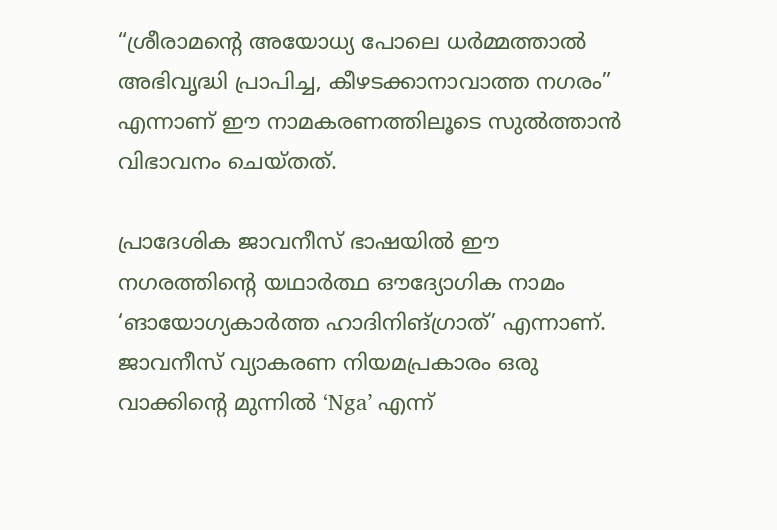“ശ്രീരാമന്റെ അയോധ്യ പോലെ ധർമ്മത്താൽ അഭിവൃദ്ധി പ്രാപിച്ച, കീഴടക്കാനാവാത്ത നഗരം” എന്നാണ് ഈ നാമകരണത്തിലൂടെ സുൽത്താൻ വിഭാവനം ചെയ്തത്.

പ്രാദേശിക ജാവനീസ് ഭാഷയിൽ ഈ നഗരത്തിന്റെ യഥാർത്ഥ ഔദ്യോഗിക നാമം ‘ങായോഗ്യകാർത്ത ഹാദിനിങ്ഗ്രാത്’ എന്നാണ്. ജാവനീസ് വ്യാകരണ നിയമപ്രകാരം ഒരു വാക്കിന്റെ മുന്നിൽ ‘Nga’ എന്ന്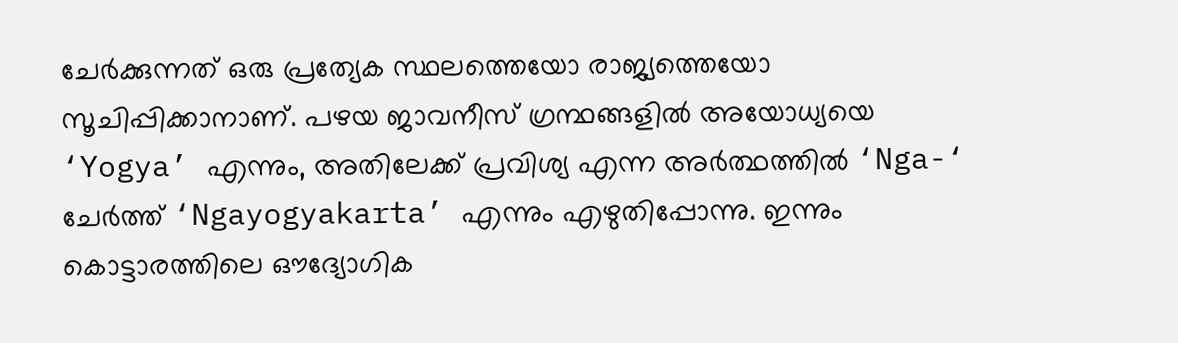ചേർക്കുന്നത് ഒരു പ്രത്യേക സ്ഥലത്തെയോ രാജ്യത്തെയോ സൂചിപ്പിക്കാനാണ്. പഴയ ജാവനീസ് ഗ്രന്ഥങ്ങളിൽ അയോധ്യയെ ‘Yogya’ എന്നും, അതിലേക്ക് പ്രവിശ്യ എന്ന അർത്ഥത്തിൽ ‘Nga-‘ ചേർത്ത് ‘Ngayogyakarta’ എന്നും എഴുതിപ്പോന്നു. ഇന്നും കൊട്ടാരത്തിലെ ഔദ്യോഗിക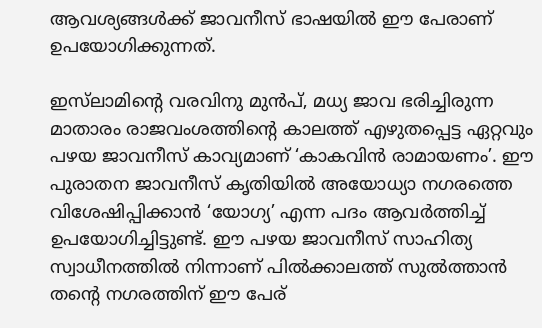ആവശ്യങ്ങൾക്ക് ജാവനീസ് ഭാഷയിൽ ഈ പേരാണ് ഉപയോഗിക്കുന്നത്.

ഇസ്‌ലാമിന്റെ വരവിനു മുൻപ്, മധ്യ ജാവ ഭരിച്ചിരുന്ന മാതാരം രാജവംശത്തിന്റെ കാലത്ത് എഴുതപ്പെട്ട ഏറ്റവും പഴയ ജാവനീസ് കാവ്യമാണ് ‘കാകവിൻ രാമായണം’. ഈ പുരാതന ജാവനീസ് കൃതിയിൽ അയോധ്യാ നഗരത്തെ വിശേഷിപ്പിക്കാൻ ‘യോഗ്യ’ എന്ന പദം ആവർത്തിച്ച് ഉപയോഗിച്ചിട്ടുണ്ട്. ഈ പഴയ ജാവനീസ് സാഹിത്യ സ്വാധീനത്തിൽ നിന്നാണ് പിൽക്കാലത്ത് സുൽത്താൻ തന്റെ നഗരത്തിന് ഈ പേര്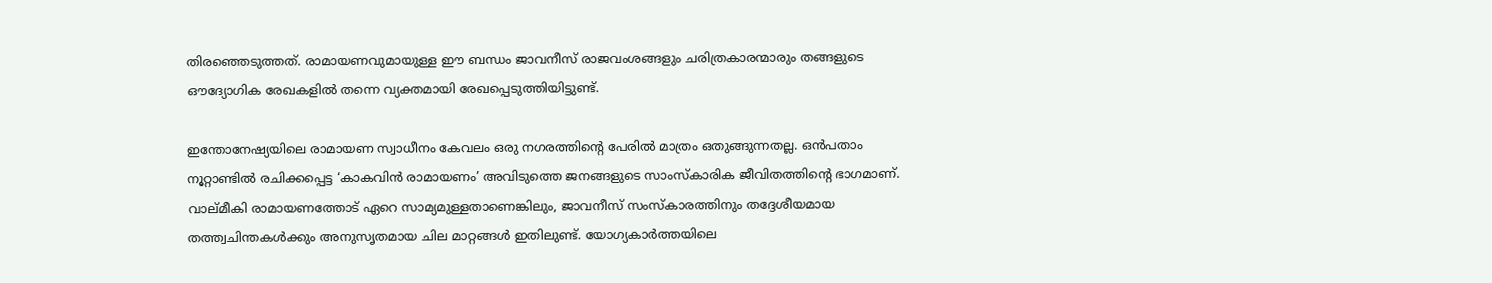തിരഞ്ഞെടുത്തത്. രാമായണവുമായുള്ള ഈ ബന്ധം ജാവനീസ് രാജവംശങ്ങളും ചരിത്രകാരന്മാരും തങ്ങളുടെ ഔദ്യോഗിക രേഖകളിൽ തന്നെ വ്യക്തമായി രേഖപ്പെടുത്തിയിട്ടുണ്ട്.

ഇന്തോനേഷ്യയിലെ രാമായണ സ്വാധീനം കേവലം ഒരു നഗരത്തിന്റെ പേരിൽ മാത്രം ഒതുങ്ങുന്നതല്ല. ഒൻപതാം നൂറ്റാണ്ടിൽ രചിക്കപ്പെട്ട ‘കാകവിൻ രാമായണം’ അവിടുത്തെ ജനങ്ങളുടെ സാംസ്കാരിക ജീവിതത്തിന്റെ ഭാഗമാണ്. വാല്മീകി രാമായണത്തോട് ഏറെ സാമ്യമുള്ളതാണെങ്കിലും, ജാവനീസ് സംസ്കാരത്തിനും തദ്ദേശീയമായ തത്ത്വചിന്തകൾക്കും അനുസൃതമായ ചില മാറ്റങ്ങൾ ഇതിലുണ്ട്. യോഗ്യകാർത്തയിലെ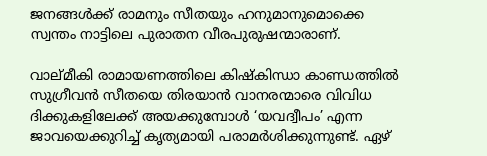ജനങ്ങൾക്ക് രാമനും സീതയും ഹനുമാനുമൊക്കെ സ്വന്തം നാട്ടിലെ പുരാതന വീരപുരുഷന്മാരാണ്.

വാല്മീകി രാമായണത്തിലെ കിഷ്കിന്ധാ കാണ്ഡത്തിൽ സുഗ്രീവൻ സീതയെ തിരയാൻ വാനരന്മാരെ വിവിധ ദിക്കുകളിലേക്ക് അയക്കുമ്പോൾ ‘യവദ്വീപം’ എന്ന ജാവയെക്കുറിച്ച് കൃത്യമായി പരാമർശിക്കുന്നുണ്ട്. ഏഴ്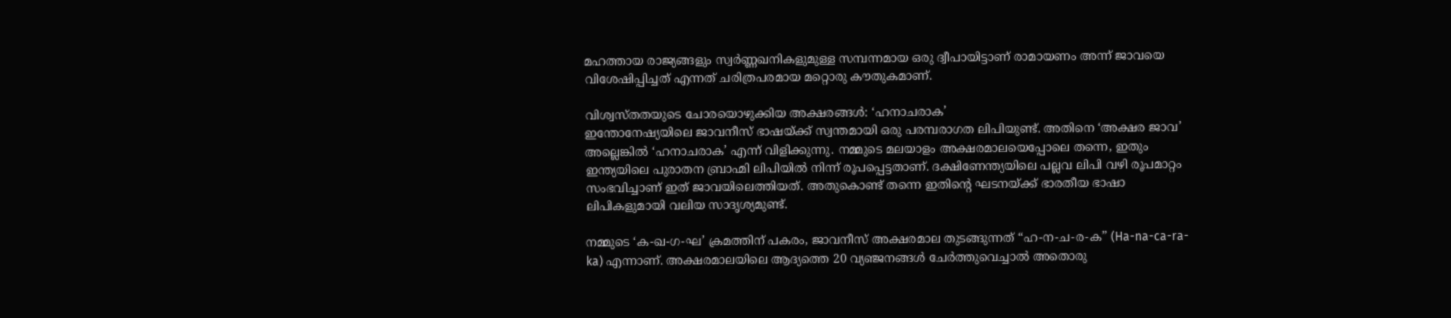മഹത്തായ രാജ്യങ്ങളും സ്വർണ്ണഖനികളുമുള്ള സമ്പന്നമായ ഒരു ദ്വീപായിട്ടാണ് രാമായണം അന്ന് ജാവയെ വിശേഷിപ്പിച്ചത് എന്നത് ചരിത്രപരമായ മറ്റൊരു കൗതുകമാണ്.

വിശ്വസ്തതയുടെ ചോരയൊഴുക്കിയ അക്ഷരങ്ങൾ: ‘ഹനാചരാക’
ഇന്തോനേഷ്യയിലെ ജാവനീസ് ഭാഷയ്ക്ക് സ്വന്തമായി ഒരു പരമ്പരാഗത ലിപിയുണ്ട്. അതിനെ ‘അക്ഷര ജാവ’ അല്ലെങ്കിൽ ‘ഹനാചരാക’ എന്ന് വിളിക്കുന്നു. നമ്മുടെ മലയാളം അക്ഷരമാലയെപ്പോലെ തന്നെ, ഇതും ഇന്ത്യയിലെ പുരാതന ബ്രാഹ്മി ലിപിയിൽ നിന്ന് രൂപപ്പെട്ടതാണ്. ദക്ഷിണേന്ത്യയിലെ പല്ലവ ലിപി വഴി രൂപമാറ്റം സംഭവിച്ചാണ് ഇത് ജാവയിലെത്തിയത്. അതുകൊണ്ട് തന്നെ ഇതിന്റെ ഘടനയ്ക്ക് ഭാരതീയ ഭാഷാ ലിപികളുമായി വലിയ സാദൃശ്യമുണ്ട്.

നമ്മുടെ ‘ക-ഖ-ഗ-ഘ’ ക്രമത്തിന് പകരം, ജാവനീസ് അക്ഷരമാല തുടങ്ങുന്നത് “ഹ-ന-ച-ര-ക” (Ha-na-ca-ra-ka) എന്നാണ്. അക്ഷരമാലയിലെ ആദ്യത്തെ 20 വ്യഞ്ജനങ്ങൾ ചേർത്തുവെച്ചാൽ അതൊരു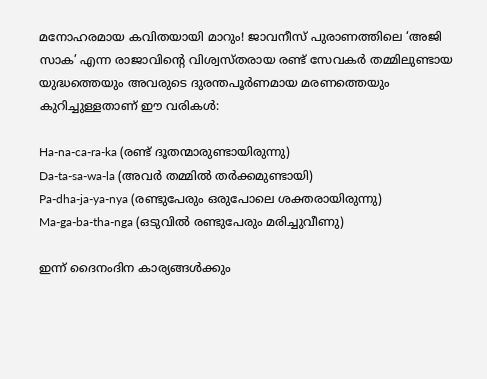മനോഹരമായ കവിതയായി മാറും! ജാവനീസ് പുരാണത്തിലെ ‘അജി സാക’ എന്ന രാജാവിന്റെ വിശ്വസ്തരായ രണ്ട് സേവകർ തമ്മിലുണ്ടായ യുദ്ധത്തെയും അവരുടെ ദുരന്തപൂർണമായ മരണത്തെയും കുറിച്ചുള്ളതാണ് ഈ വരികൾ:

Ha-na-ca-ra-ka (രണ്ട് ദൂതന്മാരുണ്ടായിരുന്നു)
Da-ta-sa-wa-la (അവർ തമ്മിൽ തർക്കമുണ്ടായി)
Pa-dha-ja-ya-nya (രണ്ടുപേരും ഒരുപോലെ ശക്തരായിരുന്നു)
Ma-ga-ba-tha-nga (ഒടുവിൽ രണ്ടുപേരും മരിച്ചുവീണു)

ഇന്ന് ദൈനംദിന കാര്യങ്ങൾക്കും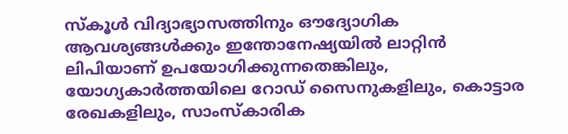സ്കൂൾ വിദ്യാഭ്യാസത്തിനും ഔദ്യോഗിക ആവശ്യങ്ങൾക്കും ഇന്തോനേഷ്യയിൽ ലാറ്റിൻ ലിപിയാണ് ഉപയോഗിക്കുന്നതെങ്കിലും, യോഗ്യകാർത്തയിലെ റോഡ് സൈനുകളിലും, കൊട്ടാര രേഖകളിലും, സാംസ്കാരിക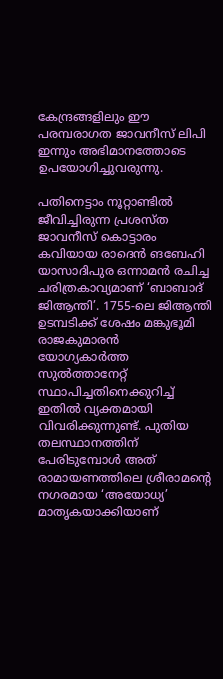കേന്ദ്രങ്ങളിലും ഈ പരമ്പരാഗത ജാവനീസ് ലിപി ഇന്നും അഭിമാനത്തോടെ ഉപയോഗിച്ചുവരുന്നു.

പതിനെട്ടാം നൂറ്റാണ്ടിൽ ജീവിച്ചിരുന്ന പ്രശസ്ത ജാവനീസ് കൊട്ടാരം കവിയായ രാദെൻ ങബേഹി യാസാദിപുര ഒന്നാമൻ രചിച്ച ചരിത്രകാവ്യമാണ് ‘ബാബാദ് ജിആന്തി’. 1755-ലെ ജിആന്തി ഉടമ്പടിക്ക് ശേഷം മങ്കുഭൂമി രാജകുമാരൻ യോഗ്യകാർത്ത സുൽത്താനേറ്റ് സ്ഥാപിച്ചതിനെക്കുറിച്ച് ഇതിൽ വ്യക്തമായി വിവരിക്കുന്നുണ്ട്. പുതിയ തലസ്ഥാനത്തിന് പേരിടുമ്പോൾ അത് രാമായണത്തിലെ ശ്രീരാമന്റെ നഗരമായ ‘അയോധ്യ’ മാതൃകയാക്കിയാണ്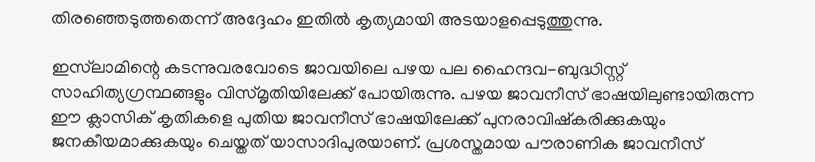തിരഞ്ഞെടുത്തതെന്ന് അദ്ദേഹം ഇതിൽ കൃത്യമായി അടയാളപ്പെടുത്തുന്നു.

ഇസ്‌ലാമിന്റെ കടന്നുവരവോടെ ജാവയിലെ പഴയ പല ഹൈന്ദവ-ബുദ്ധിസ്റ്റ് സാഹിത്യഗ്രന്ഥങ്ങളും വിസ്മൃതിയിലേക്ക് പോയിരുന്നു. പഴയ ജാവനീസ് ഭാഷയിലുണ്ടായിരുന്ന ഈ ക്ലാസിക് കൃതികളെ പുതിയ ജാവനീസ് ഭാഷയിലേക്ക് പുനരാവിഷ്കരിക്കുകയും ജനകീയമാക്കുകയും ചെയ്തത് യാസാദിപുരയാണ്. പ്രശസ്തമായ പൗരാണിക ജാവനീസ്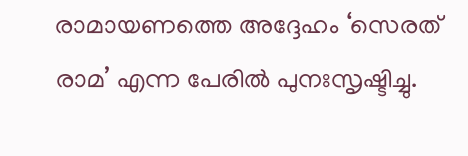രാമായണത്തെ അദ്ദേഹം ‘സെരത് രാമ’ എന്ന പേരിൽ പുനഃസൃഷ്ടിച്ചു.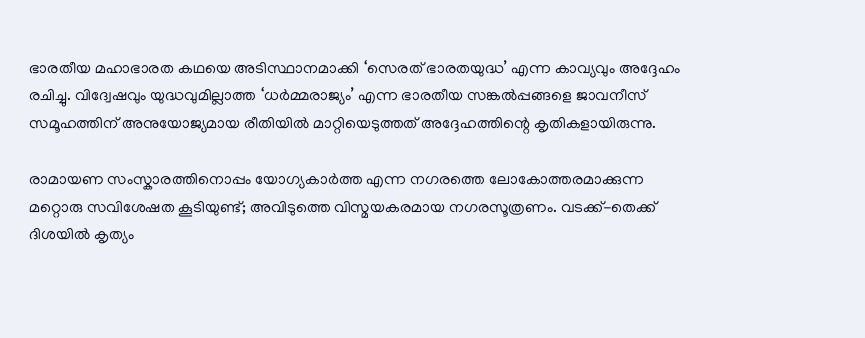ഭാരതീയ മഹാഭാരത കഥയെ അടിസ്ഥാനമാക്കി ‘സെരത് ഭാരതയുദ്ധ’ എന്ന കാവ്യവും അദ്ദേഹം രചിച്ചു. വിദ്വേഷവും യുദ്ധവുമില്ലാത്ത ‘ധർമ്മരാജ്യം’ എന്ന ഭാരതീയ സങ്കൽപ്പങ്ങളെ ജാവനീസ് സമൂഹത്തിന് അനുയോജ്യമായ രീതിയിൽ മാറ്റിയെടുത്തത് അദ്ദേഹത്തിന്റെ കൃതികളായിരുന്നു.

രാമായണ സംസ്കാരത്തിനൊപ്പം യോഗ്യകാർത്ത എന്ന നഗരത്തെ ലോകോത്തരമാക്കുന്ന മറ്റൊരു സവിശേഷത കൂടിയുണ്ട്; അവിടുത്തെ വിസ്മയകരമായ നഗരസൂത്രണം. വടക്ക്-തെക്ക് ദിശയിൽ കൃത്യം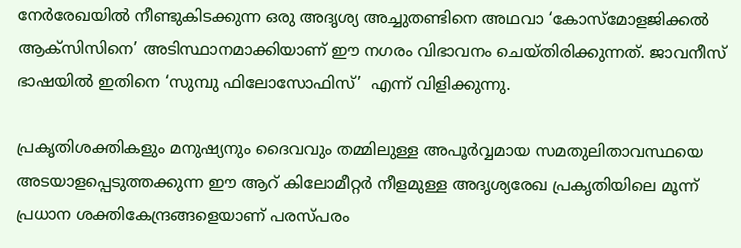നേർരേഖയിൽ നീണ്ടുകിടക്കുന്ന ഒരു അദൃശ്യ അച്ചുതണ്ടിനെ അഥവാ ‘കോസ്മോളജിക്കൽ ആക്സിസിനെ’ അടിസ്ഥാനമാക്കിയാണ് ഈ നഗരം വിഭാവനം ചെയ്തിരിക്കുന്നത്. ജാവനീസ് ഭാഷയിൽ ഇതിനെ ‘സുമ്പു ഫിലോസോഫിസ്’  എന്ന് വിളിക്കുന്നു.

പ്രകൃതിശക്തികളും മനുഷ്യനും ദൈവവും തമ്മിലുള്ള അപൂർവ്വമായ സമതുലിതാവസ്ഥയെ അടയാളപ്പെടുത്തക്കുന്ന ഈ ആറ് കിലോമീറ്റർ നീളമുള്ള അദൃശ്യരേഖ പ്രകൃതിയിലെ മൂന്ന് പ്രധാന ശക്തികേന്ദ്രങ്ങളെയാണ് പരസ്പരം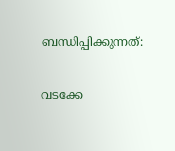ബന്ധിപ്പിക്കുന്നത്:

വടക്കേ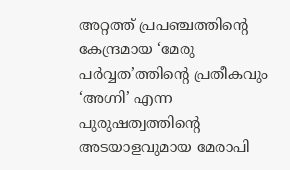അറ്റത്ത് പ്രപഞ്ചത്തിന്റെ കേന്ദ്രമായ ‘മേരു പർവ്വത’ത്തിന്റെ പ്രതീകവും ‘അഗ്നി’ എന്ന പുരുഷത്വത്തിന്റെ അടയാളവുമായ മേരാപി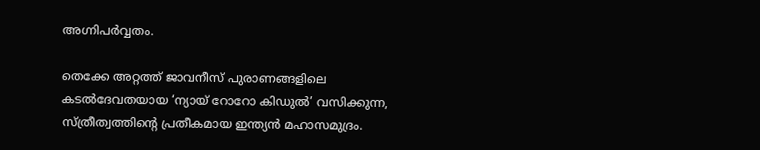അഗ്നിപർവ്വതം.

തെക്കേ അറ്റത്ത് ജാവനീസ് പുരാണങ്ങളിലെ കടൽദേവതയായ ‘ന്യായ് റോറോ കിഡുൽ’ വസിക്കുന്ന, സ്ത്രീത്വത്തിന്റെ പ്രതീകമായ ഇന്ത്യൻ മഹാസമുദ്രം.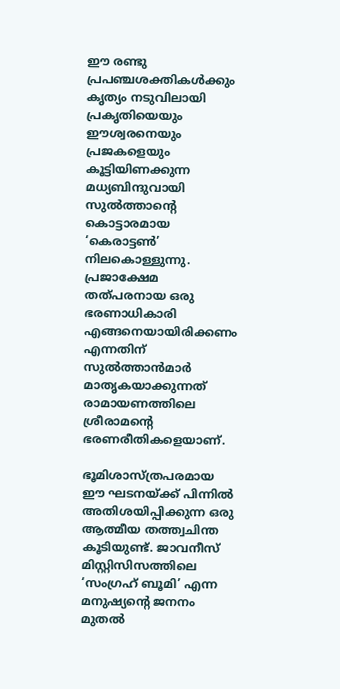ഈ രണ്ടു പ്രപഞ്ചശക്തികൾക്കും കൃത്യം നടുവിലായി പ്രകൃതിയെയും ഈശ്വരനെയും പ്രജകളെയും കൂട്ടിയിണക്കുന്ന മധ്യബിന്ദുവായി സുൽത്താന്റെ കൊട്ടാരമായ ‘കെരാട്ടൺ’ നിലകൊള്ളുന്നു. പ്രജാക്ഷേമ തത്പരനായ ഒരു ഭരണാധികാരി എങ്ങനെയായിരിക്കണം എന്നതിന് സുൽത്താൻമാർ മാതൃകയാക്കുന്നത് രാമായണത്തിലെ ശ്രീരാമന്റെ ഭരണരീതികളെയാണ്.

ഭൂമിശാസ്ത്രപരമായ ഈ ഘടനയ്ക്ക് പിന്നിൽ അതിശയിപ്പിക്കുന്ന ഒരു ആത്മീയ തത്ത്വചിന്ത കൂടിയുണ്ട്. ജാവനീസ് മിസ്റ്റിസിസത്തിലെ ‘സംഗ്രഹ് ബൂമി’ എന്ന മനുഷ്യന്റെ ജനനം മുതൽ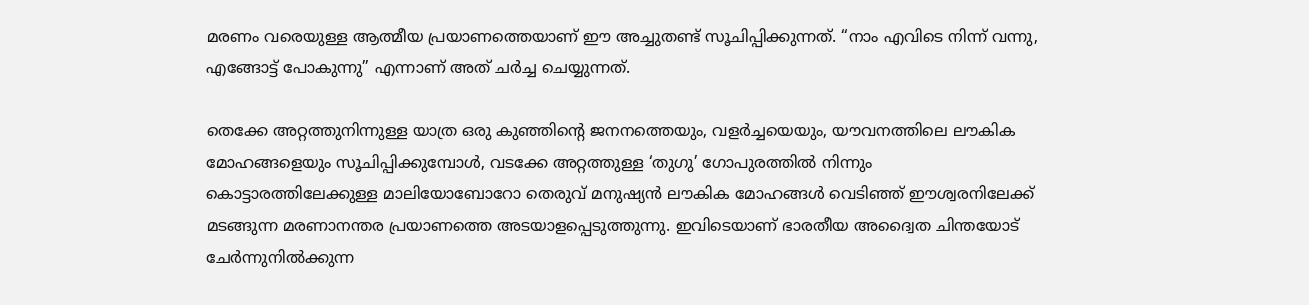മരണം വരെയുള്ള ആത്മീയ പ്രയാണത്തെയാണ് ഈ അച്ചുതണ്ട് സൂചിപ്പിക്കുന്നത്. “നാം എവിടെ നിന്ന് വന്നു, എങ്ങോട്ട് പോകുന്നു” എന്നാണ് അത് ചർച്ച ചെയ്യുന്നത്.

തെക്കേ അറ്റത്തുനിന്നുള്ള യാത്ര ഒരു കുഞ്ഞിന്റെ ജനനത്തെയും, വളർച്ചയെയും, യൗവനത്തിലെ ലൗകിക മോഹങ്ങളെയും സൂചിപ്പിക്കുമ്പോൾ, വടക്കേ അറ്റത്തുള്ള ‘തുഗു’ ഗോപുരത്തിൽ നിന്നും കൊട്ടാരത്തിലേക്കുള്ള മാലിയോബോറോ തെരുവ് മനുഷ്യൻ ലൗകിക മോഹങ്ങൾ വെടിഞ്ഞ് ഈശ്വരനിലേക്ക് മടങ്ങുന്ന മരണാനന്തര പ്രയാണത്തെ അടയാളപ്പെടുത്തുന്നു. ഇവിടെയാണ് ഭാരതീയ അദ്വൈത ചിന്തയോട് ചേർന്നുനിൽക്കുന്ന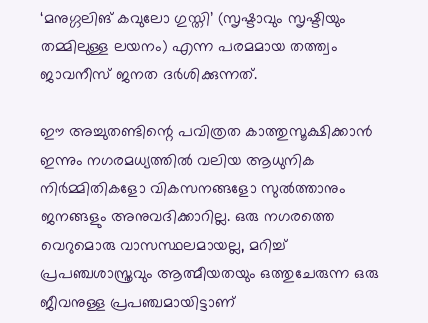‘മനുഗ്ഗലിങ് കവുലോ ഗുസ്തി’ (സൃഷ്ടാവും സൃഷ്ടിയും തമ്മിലുള്ള ലയനം) എന്ന പരമമായ തത്ത്വം ജാവനീസ് ജനത ദർശിക്കുന്നത്.

ഈ അച്ചുതണ്ടിന്റെ പവിത്രത കാത്തുസൂക്ഷിക്കാൻ ഇന്നും നഗരമധ്യത്തിൽ വലിയ ആധുനിക നിർമ്മിതികളോ വികസനങ്ങളോ സുൽത്താനും ജനങ്ങളും അനുവദിക്കാറില്ല. ഒരു നഗരത്തെ വെറുമൊരു വാസസ്ഥലമായല്ല, മറിച്ച് പ്രപഞ്ചശാസ്ത്രവും ആത്മീയതയും ഒത്തുചേരുന്ന ഒരു ജീവനുള്ള പ്രപഞ്ചമായിട്ടാണ്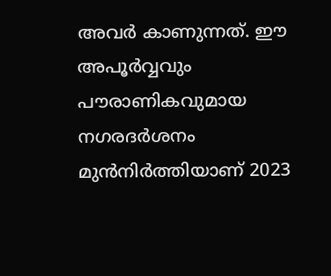അവർ കാണുന്നത്. ഈ അപൂർവ്വവും പൗരാണികവുമായ നഗരദർശനം മുൻനിർത്തിയാണ് 2023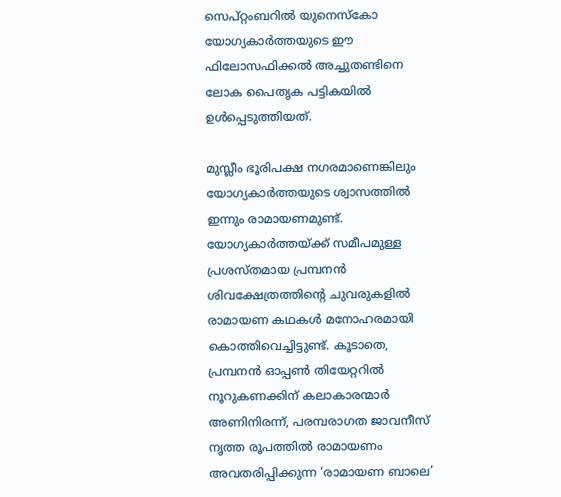സെപ്റ്റംബറിൽ യുനെസ്കോ  യോഗ്യകാർത്തയുടെ ഈ ഫിലോസഫിക്കൽ അച്ചുതണ്ടിനെ ലോക പൈതൃക പട്ടികയിൽ ഉൾപ്പെടുത്തിയത്.

മുസ്ലീം ഭൂരിപക്ഷ നഗരമാണെങ്കിലും യോഗ്യകാർത്തയുടെ ശ്വാസത്തിൽ ഇന്നും രാമായണമുണ്ട്. യോഗ്യകാർത്തയ്ക്ക് സമീപമുള്ള പ്രശസ്തമായ പ്രമ്പനൻ ശിവക്ഷേത്രത്തിന്റെ ചുവരുകളിൽ രാമായണ കഥകൾ മനോഹരമായി കൊത്തിവെച്ചിട്ടുണ്ട്. കൂടാതെ, പ്രമ്പനൻ ഓപ്പൺ തിയേറ്ററിൽ നൂറുകണക്കിന് കലാകാരന്മാർ അണിനിരന്ന്, പരമ്പരാഗത ജാവനീസ് നൃത്ത രൂപത്തിൽ രാമായണം അവതരിപ്പിക്കുന്ന ‘രാമായണ ബാലെ’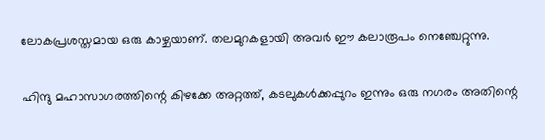ലോകപ്രശസ്തമായ ഒരു കാഴ്ചയാണ്. തലമുറകളായി അവർ ഈ കലാരൂപം നെഞ്ചേറ്റുന്നു.

ഹിന്ദു മഹാസാഗരത്തിന്റെ കിഴക്കേ അറ്റത്ത്, കടലുകൾക്കപ്പുറം ഇന്നും ഒരു നഗരം അതിന്റെ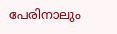പേരിനാലും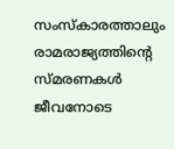സംസ്കാരത്താലും രാമരാജ്യത്തിന്റെ സ്മരണകൾ ജീവനോടെ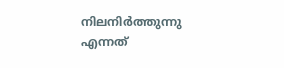നിലനിർത്തുന്നു എന്നത്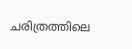ചരിത്രത്തിലെ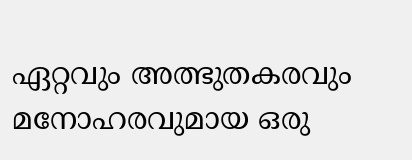ഏറ്റവും അത്ഭുതകരവും മനോഹരവുമായ ഒരു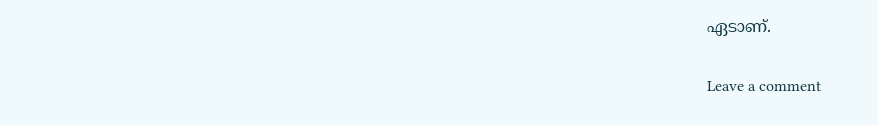ഏടാണ്.

Leave a comment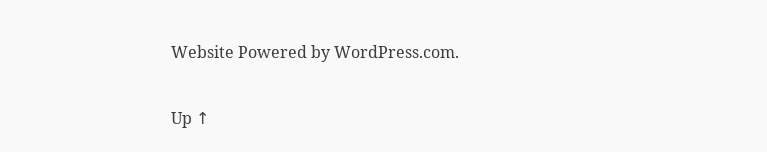Website Powered by WordPress.com.

Up ↑